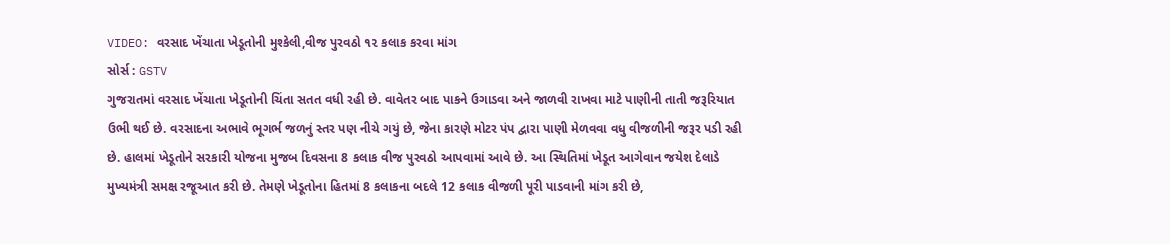VIDEO: વરસાદ ખેંચાતા ખેડૂતોની મુશ્કેલી,વીજ પુરવઠો ૧૨ કલાક કરવા માંગ
સોર્સ : GSTV
ગુજરાતમાં વરસાદ ખેંચાતા ખેડૂતોની ચિંતા સતત વધી રહી છે. વાવેતર બાદ પાકને ઉગાડવા અને જાળવી રાખવા માટે પાણીની તાતી જરૂરિયાત ઉભી થઈ છે. વરસાદના અભાવે ભૂગર્ભ જળનું સ્તર પણ નીચે ગયું છે, જેના કારણે મોટર પંપ દ્વારા પાણી મેળવવા વધુ વીજળીની જરૂર પડી રહી છે. હાલમાં ખેડૂતોને સરકારી યોજના મુજબ દિવસના 8 કલાક વીજ પુરવઠો આપવામાં આવે છે. આ સ્થિતિમાં ખેડૂત આગેવાન જયેશ દેલાડે મુખ્યમંત્રી સમક્ષ રજૂઆત કરી છે. તેમણે ખેડૂતોના હિતમાં 8 કલાકના બદલે 12 કલાક વીજળી પૂરી પાડવાની માંગ કરી છે,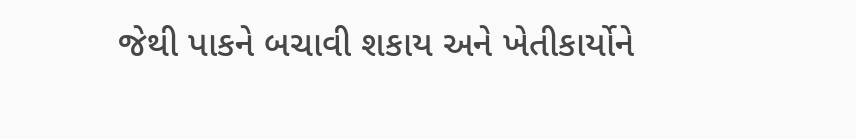જેથી પાકને બચાવી શકાય અને ખેતીકાર્યોને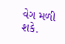વેગ મળી શકે.